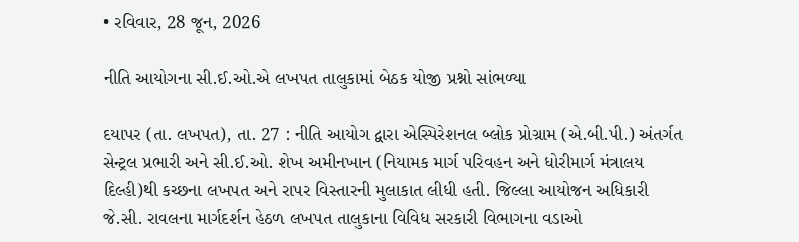• રવિવાર, 28 જૂન, 2026

નીતિ આયોગના સી.ઈ.ઓ.એ લખપત તાલુકામાં બેઠક યોજી પ્રશ્નો સાંભળ્યા

દયાપર (તા. લખપત), તા. 27 : નીતિ આયોગ દ્વારા એસ્પિરેશનલ બ્લોક પ્રોગ્રામ (એ.બી.પી.) અંતર્ગત સેન્ટ્રલ પ્રભારી અને સી.ઈ.ઓ. શેખ અમીનખાન (નિયામક માર્ગ પરિવહન અને ધોરીમાર્ગ મંત્રાલય દિલ્હી)થી કચ્છના લખપત અને રાપર વિસ્તારની મુલાકાત લીધી હતી. જિલ્લા આયોજન અધિકારી જે.સી. રાવલના માર્ગદર્શન હેઠળ લખપત તાલુકાના વિવિધ સરકારી વિભાગના વડાઓ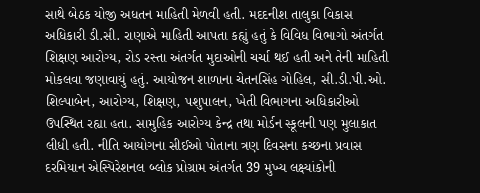સાથે બેઠક યોજી અધતન માહિતી મેળવી હતી. મદદનીશ તાલુકા વિકાસ અધિકારી ડી.સી. રાણાએ માહિતી આપતા કહ્યું હતું કે વિવિધ વિભાગો અંતર્ગત શિક્ષણ આરોગ્ય, રોડ રસ્તા અંતર્ગત મુદાઓની ચર્ચા થઈ હતી અને તેની માહિતી મોકલવા જણાવાયું હતું. આયોજન શાળાના ચેતનસિંહ ગોહિલ, સી.ડી.પી.ઓ. શિલ્પાબેન, આરોગ્ય, શિક્ષણ, પશુપાલન, ખેતી વિભાગના અધિકારીઓ ઉપસ્થિત રહ્યા હતા. સામુહિક આરોગ્ય કેન્દ્ર તથા મોર્ડન સ્કૂલની પણ મુલાકાત લીધી હતી. નીતિ આયોગના સીઈઓ પોતાના ત્રણ દિવસના કચ્છના પ્રવાસ દરમિયાન એસ્પિરેશનલ બ્લોક પ્રોગ્રામ અંતર્ગત 39 મુખ્ય લક્ષ્યાંકોની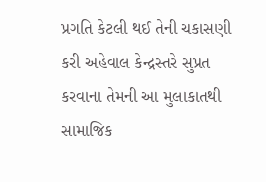પ્રગતિ કેટલી થઈ તેની ચકાસણી કરી અહેવાલ કેન્દ્રસ્તરે સુપ્રત કરવાના તેમની આ મુલાકાતથી સામાજિક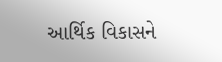આર્થિક વિકાસને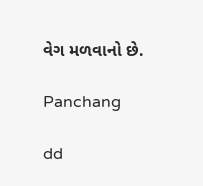વેગ મળવાનો છે.

Panchang

dd